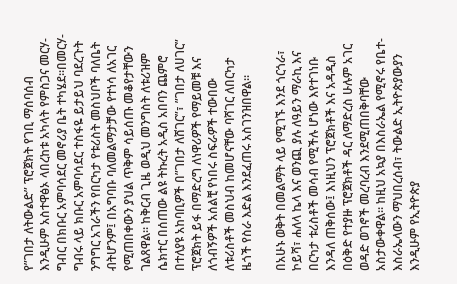የ”ገበታ ለትውልድ” ፕሮጀክት የገቢ ማሰባሰብ እንዲሁም አስተዋፅኦ ላበረከቱ አካላት የምስጋና መርሃ-ግብር በክቡር አምባሳደር መኖሪያ ቤት ተካሄደ፡፡በመርሃ-ግብሩ ላይ ክቡር አምባሳደር ተስፋዬ ይታይህ ባደረጉት ንግግር አገራችን የበርካታ የቱሪስት መስህቦች ባለቤት ብትሆንም፤ በአግባቡ ባለመልማታቻው የተነሳ ለአገር የሚጠበቀውን ያህል ጥቅም ሳይሰጡ መቆየታቸውን ገልጸዋል፡፡ ከቅርብ ጊዜ ወዲህ መንግስት ለቱሪዝም ሴክተር በሰጠው ልዩ ትኩረት አዲስ አበባን ጨምሮ በተለያዩ አከባቢዎች በ”ገበታ ለሸገር”፣ ”ገበታ ለሀገር” ፕሮጀክት ይፋ በማድረግ ለነዋሪዎች የማይመቹ እና ለጎብኝዎች አሰልቺ የነበሩ ስፍራዎች ተውበው ለቱሪስቶች መስህብ ከመሆናቸው ባሻገር ለበርካታ ዜጎች የስራ እድል እንደፈጠሩ አስገንዝበዋል፡፡

በአሁኑ ወቅት በመልማት ላይ የሚገኙ እንደ ጎርጎራ፣ ኮይሻ፣ ሐለላ ኬላ እና ወንጪ ያሉ ለዓይን ማራኪ እና በርካታ ቱሪስቶች መሳብ የሚችሉ ሆነው እየተገነቡ እንዳለ ጠቅሰው፤ እነዚህን ፕሮጀክቶች እና አዳዲስ በዕቅድ የተያዙ ፕሮጀክቶች ዳር ለማድረስ ሁሉም አገር ወዳድ ወገኖች መረባረብ እንደሚጠበቅባቸው አስታውቀዋል፡፡ ከዚህ አኳያ በእስራኤል የሚኖሩ የቤተ-እስራኤላውን ማህበረሰብ፣ ትውልድ ኢትዮጵያውያን እንዲሁም የኢትዮጵያ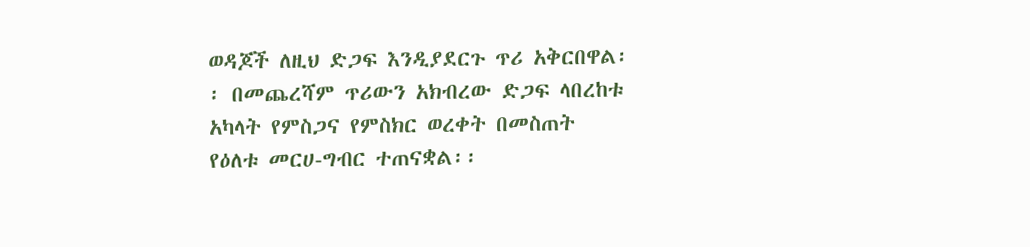ወዳጆች ለዚህ ድጋፍ እንዲያደርጉ ጥሪ አቅርበዋል፡፡ በመጨረሻም ጥሪውን አክብረው ድጋፍ ላበረከቱ አካላት የምስጋና የምስክር ወረቀት በመስጠት የዕለቱ መርሀ-ግብር ተጠናቋል፡፡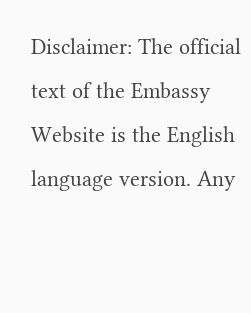Disclaimer: The official text of the Embassy Website is the English language version. Any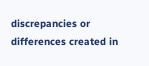discrepancies or differences created in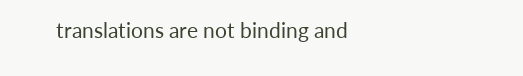translations are not binding and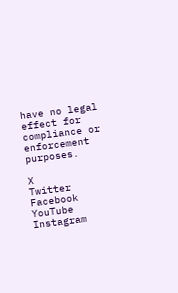have no legal effect for compliance or enforcement purposes.

X
Twitter
Facebook
YouTube
Instagram